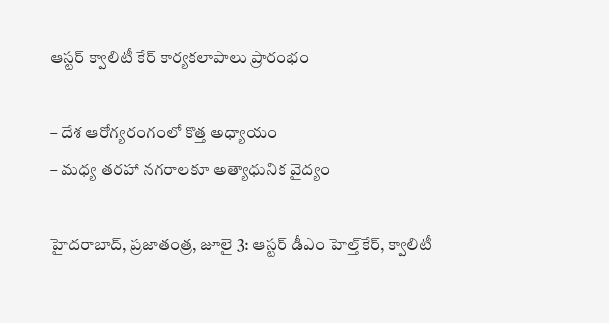ఆస్టర్ క్వాలిటీ కేర్ కార్యకలాపాలు ప్రారంభం

– దేశ ఆరోగ్యరంగంలో కొత్త అధ్యాయం
– మధ్య తరహా నగరాలకూ అత్యాధునిక వైద్యం

హైదరాబాద్, ప్ర‌జాతంత్ర‌, జూలై 3: ఆస్టర్ డీఎం హెల్త్‌కేర్, క్వాలిటీ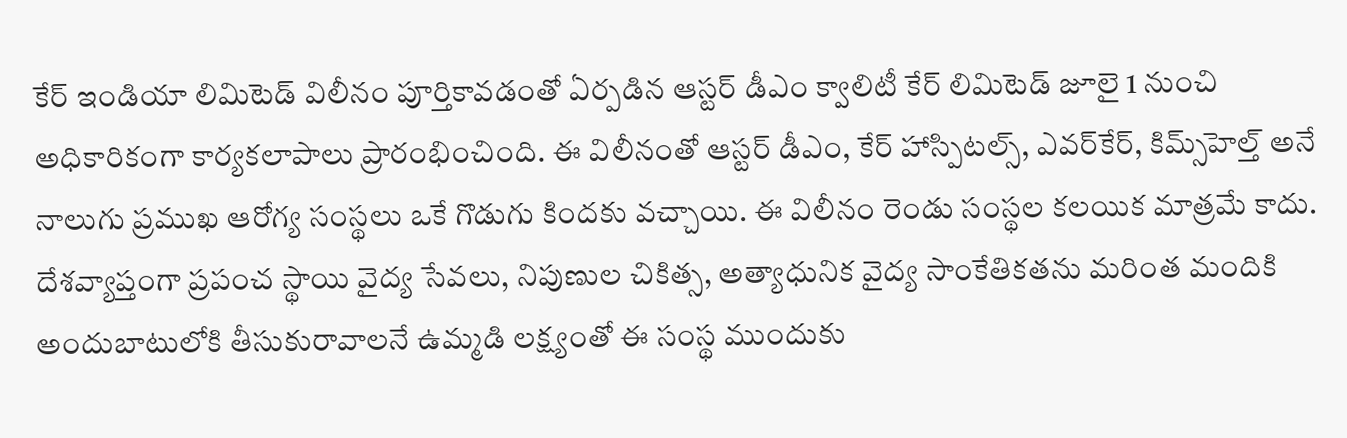కేర్ ఇండియా లిమిటెడ్ విలీనం పూర్తికావడంతో ఏర్పడిన ఆస్టర్ డీఎం క్వాలిటీ కేర్ లిమిటెడ్ జూలై 1 నుంచి అధికారికంగా కార్యకలాపాలు ప్రారంభించింది. ఈ విలీనంతో ఆస్టర్ డీఎం, కేర్ హాస్పిటల్స్, ఎవర్‌కేర్, కిమ్స్‌హెల్త్ అనే నాలుగు ప్రముఖ ఆరోగ్య సంస్థలు ఒకే గొడుగు కిందకు వచ్చాయి. ఈ విలీనం రెండు సంస్థల కలయిక మాత్రమే కాదు. దేశవ్యాప్తంగా ప్రపంచ స్థాయి వైద్య సేవలు, నిపుణుల చికిత్స, అత్యాధునిక వైద్య సాంకేతికతను మరింత మందికి అందుబాటులోకి తీసుకురావాలనే ఉమ్మడి లక్ష్యంతో ఈ సంస్థ ముందుకు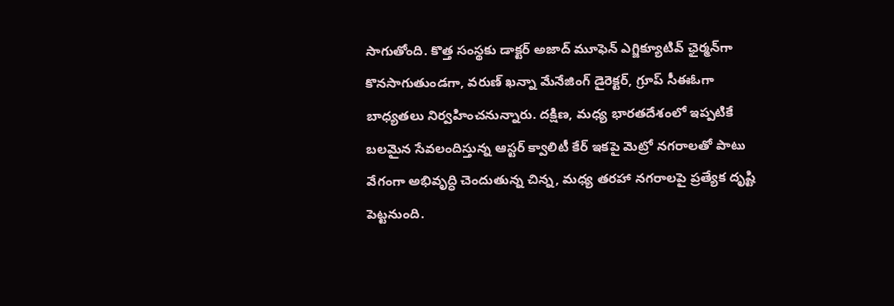సాగుతోంది. కొత్త సంస్థకు డాక్టర్ అజాద్ మూఫెన్ ఎగ్జిక్యూటివ్ ఛైర్మన్‌గా కొనసాగుతుండగా, వరుణ్ ఖన్నా మేనేజింగ్ డైరెక్టర్, గ్రూప్ సీఈఓగా బాధ్యతలు నిర్వహించనున్నారు. దక్షిణ, మధ్య భారతదేశంలో ఇప్పటికే బలమైన సేవలందిస్తున్న ఆస్టర్ క్వాలిటీ కేర్ ఇకపై మెట్రో నగరాలతో పాటు వేగంగా అభివృద్ధి చెందుతున్న చిన్న, మధ్య తరహా నగరాలపై ప్రత్యేక దృష్టి పెట్టనుంది.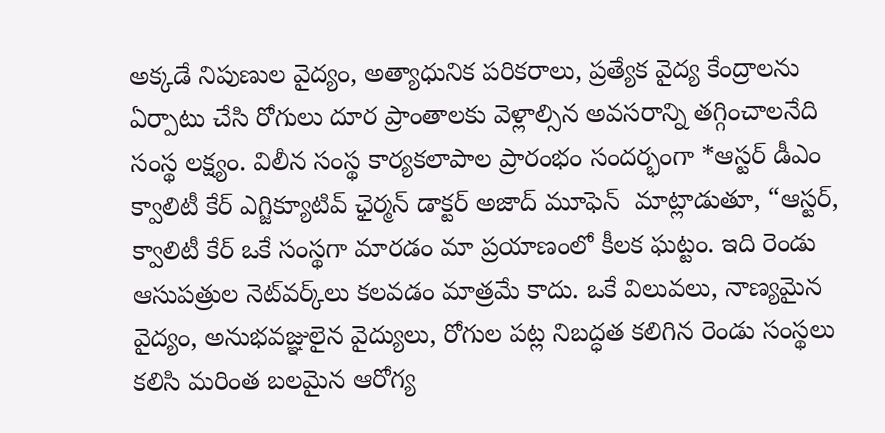అక్కడే నిపుణుల వైద్యం, అత్యాధునిక పరికరాలు, ప్రత్యేక వైద్య కేంద్రాలను ఏర్పాటు చేసి రోగులు దూర ప్రాంతాలకు వెళ్లాల్సిన అవసరాన్ని తగ్గించాలనేది సంస్థ లక్ష్యం. విలీన సంస్థ కార్యకలాపాల ప్రారంభం సందర్భంగా *ఆస్టర్ డీఎం క్వాలిటీ కేర్ ఎగ్జిక్యూటివ్ ఛైర్మన్ డాక్టర్ అజాద్ మూఫెన్  మాట్లాడుతూ, “ఆస్టర్, క్వాలిటీ కేర్ ఒకే సంస్థగా మారడం మా ప్రయాణంలో కీలక ఘట్టం. ఇది రెండు ఆసుపత్రుల నెట్‌వర్క్‌లు కలవడం మాత్రమే కాదు. ఒకే విలువలు, నాణ్యమైన వైద్యం, అనుభవజ్ఞులైన వైద్యులు, రోగుల పట్ల నిబద్ధత కలిగిన రెండు సంస్థలు కలిసి మరింత బలమైన ఆరోగ్య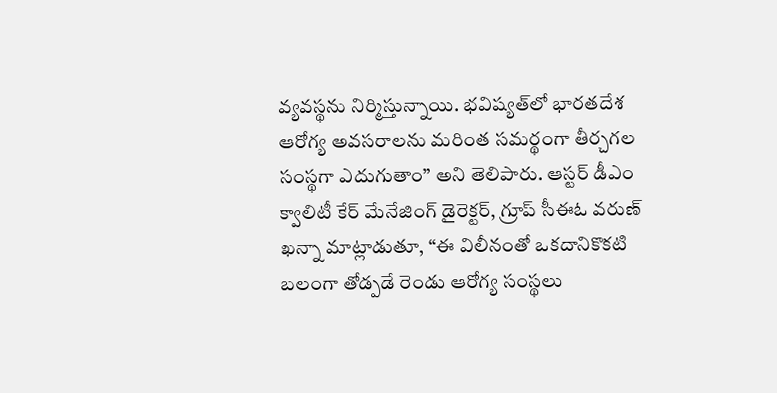వ్యవస్థను నిర్మిస్తున్నాయి. భవిష్యత్‌లో భారతదేశ ఆరోగ్య అవసరాలను మరింత సమర్థంగా తీర్చగల సంస్థగా ఎదుగుతాం” అని తెలిపారు. ఆస్టర్ డీఎం క్వాలిటీ కేర్ మేనేజింగ్ డైరెక్టర్, గ్రూప్ సీఈఓ వరుణ్ ఖన్నా మాట్లాడుతూ, “ఈ విలీనంతో ఒకదానికొకటి బలంగా తోడ్పడే రెండు ఆరోగ్య సంస్థలు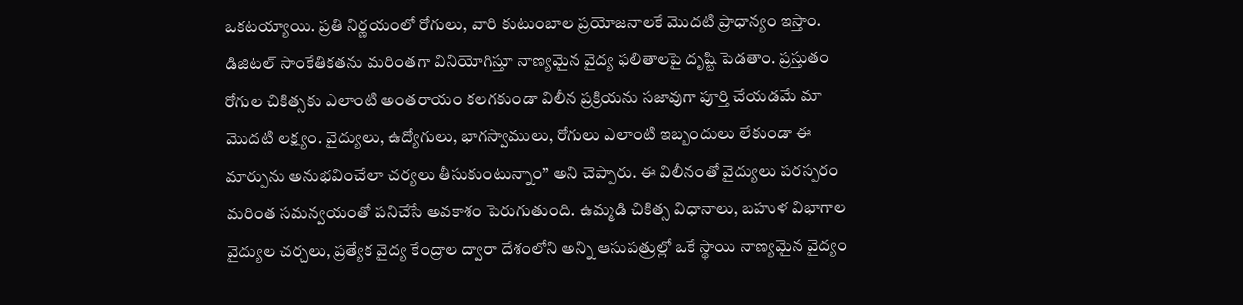ఒకటయ్యాయి. ప్రతి నిర్ణయంలో రోగులు, వారి కుటుంబాల ప్రయోజనాలకే మొదటి ప్రాధాన్యం ఇస్తాం. డిజిటల్ సాంకేతికతను మరింతగా వినియోగిస్తూ నాణ్యమైన వైద్య ఫలితాలపై దృష్టి పెడతాం. ప్రస్తుతం రోగుల చికిత్సకు ఎలాంటి అంతరాయం కలగకుండా విలీన ప్రక్రియను సజావుగా పూర్తి చేయడమే మా మొదటి లక్ష్యం. వైద్యులు, ఉద్యోగులు, భాగస్వాములు, రోగులు ఎలాంటి ఇబ్బందులు లేకుండా ఈ మార్పును అనుభవించేలా చర్యలు తీసుకుంటున్నాం” అని చెప్పారు. ఈ విలీనంతో వైద్యులు పరస్పరం మరింత సమన్వయంతో పనిచేసే అవకాశం పెరుగుతుంది. ఉమ్మడి చికిత్స విధానాలు, బహుళ విభాగాల వైద్యుల చర్చలు, ప్రత్యేక వైద్య కేంద్రాల ద్వారా దేశంలోని అన్ని ఆసుపత్రుల్లో ఒకే స్థాయి నాణ్యమైన వైద్యం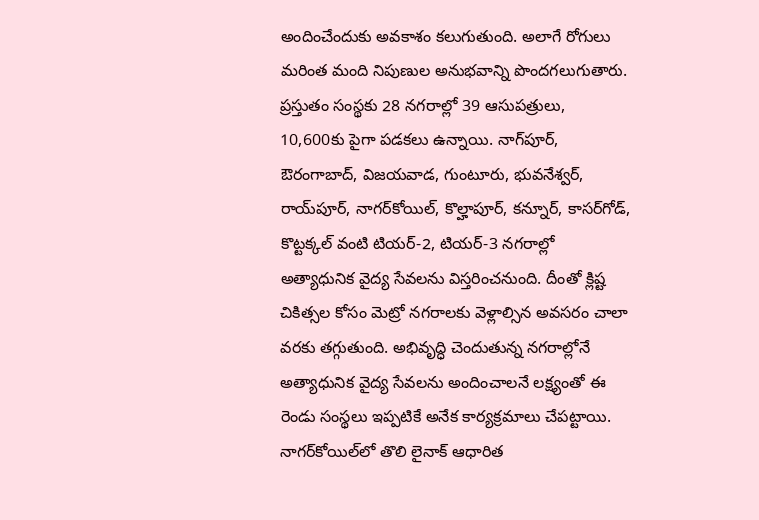అందించేందుకు అవకాశం కలుగుతుంది. అలాగే రోగులు మరింత మంది నిపుణుల అనుభవాన్ని పొందగలుగుతారు. ప్రస్తుతం సంస్థకు 28 నగరాల్లో 39 ఆసుపత్రులు, 10,600కు పైగా పడకలు ఉన్నాయి. నాగ్‌పూర్, ఔరంగాబాద్, విజయవాడ, గుంటూరు, భువనేశ్వర్, రాయ్‌పూర్, నాగర్‌కోయిల్, కొల్హాపూర్, కన్నూర్, కాసర్‌గోడ్, కొట్టక్కల్ వంటి టియర్-2, టియర్-3 నగరాల్లో అత్యాధునిక వైద్య సేవలను విస్తరించనుంది. దీంతో క్లిష్ట చికిత్సల కోసం మెట్రో నగరాలకు వెళ్లాల్సిన అవసరం చాలా వరకు తగ్గుతుంది. అభివృద్ధి చెందుతున్న నగరాల్లోనే అత్యాధునిక వైద్య సేవలను అందించాలనే లక్ష్యంతో ఈ రెండు సంస్థలు ఇప్పటికే అనేక కార్యక్రమాలు చేపట్టాయి. నాగర్‌కోయిల్‌లో తొలి లైనాక్ ఆధారిత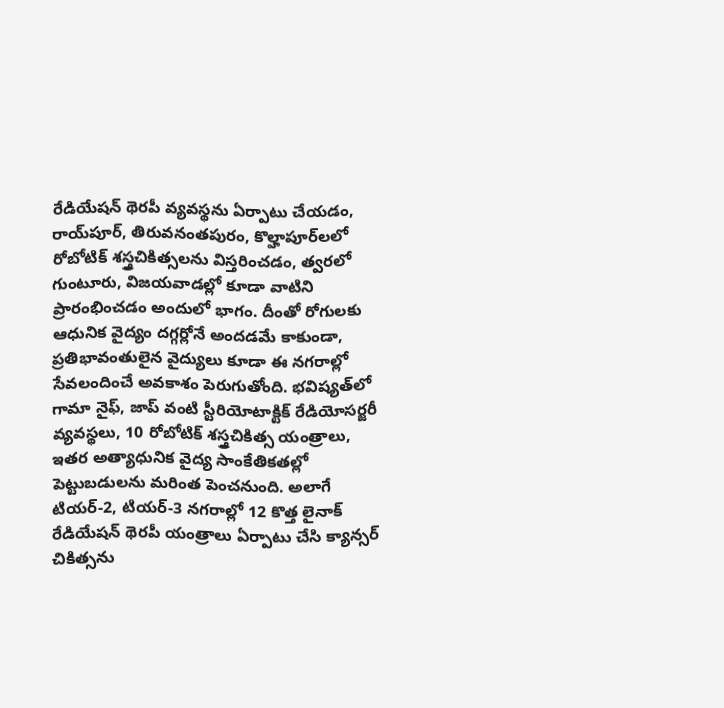రేడియేషన్ థెరపీ వ్యవస్థను ఏర్పాటు చేయడం, రాయ్‌పూర్, తిరువనంతపురం, కొల్హాపూర్‌లలో రోబోటిక్ శస్త్రచికిత్సలను విస్తరించడం, త్వరలో గుంటూరు, విజయవాడల్లో కూడా వాటిని ప్రారంభించడం అందులో భాగం. దీంతో రోగులకు ఆధునిక వైద్యం దగ్గర్లోనే అందడమే కాకుండా, ప్రతిభావంతులైన వైద్యులు కూడా ఈ నగరాల్లో సేవలందించే అవకాశం పెరుగుతోంది. భవిష్యత్‌లో గామా నైఫ్, జాప్ వంటి స్టీరియోటాక్టిక్ రేడియోసర్జరీ వ్యవస్థలు, 10 రోబోటిక్ శస్త్రచికిత్స యంత్రాలు, ఇతర అత్యాధునిక వైద్య సాంకేతికతల్లో పెట్టుబడులను మరింత పెంచనుంది. అలాగే టియర్-2, టియర్-3 నగరాల్లో 12 కొత్త లైనాక్ రేడియేషన్ థెరపీ యంత్రాలు ఏర్పాటు చేసి క్యాన్సర్ చికిత్సను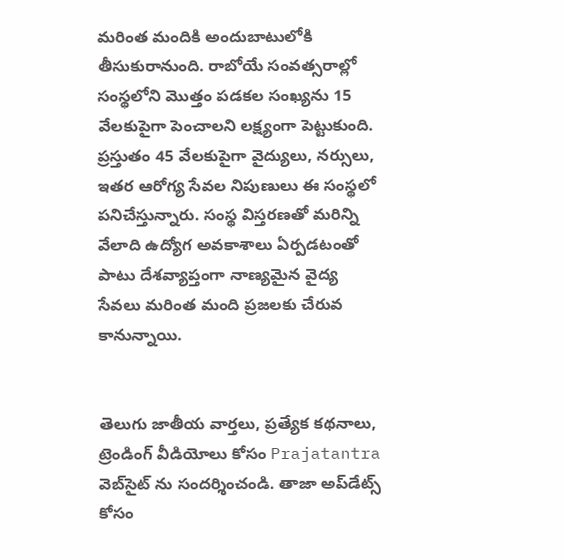మరింత మందికి అందుబాటులోకి తీసుకురానుంది. రాబోయే సంవత్సరాల్లో సంస్థలోని మొత్తం పడకల సంఖ్యను 15 వేలకుపైగా పెంచాలని లక్ష్యంగా పెట్టుకుంది. ప్రస్తుతం 45 వేలకుపైగా వైద్యులు, నర్సులు, ఇతర ఆరోగ్య సేవల నిపుణులు ఈ సంస్థలో పనిచేస్తున్నారు. సంస్థ విస్తరణతో మరిన్ని వేలాది ఉద్యోగ అవకాశాలు ఏర్పడటంతో పాటు దేశవ్యాప్తంగా నాణ్యమైన వైద్య సేవలు మరింత మంది ప్రజలకు చేరువ కానున్నాయి.


తెలుగు జాతీయ వార్తలు, ప్రత్యేక కథనాలు, ట్రెండింగ్ వీడియోలు కోసం Prajatantra వెబ్‌సైట్ ను సందర్శించండి. తాజా అప్‌డేట్స్ కోసం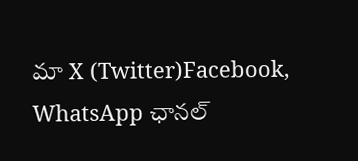మా X (Twitter)Facebook, WhatsApp ఛానల్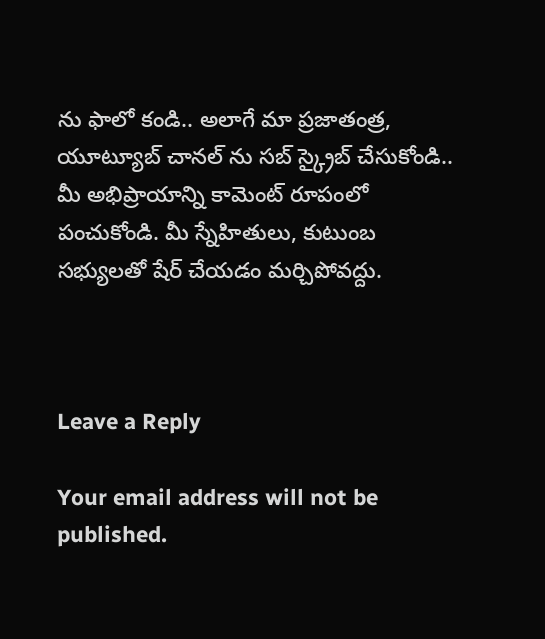ను ఫాలో కండి.. అలాగే మా ప్రజాతంత్ర, యూట్యూబ్ చానల్ ను సబ్ స్క్రైబ్ చేసుకోండి..   మీ అభిప్రాయాన్ని కామెంట్ రూపంలో పంచుకోండి. మీ స్నేహితులు, కుటుంబ సభ్యులతో షేర్ చేయడం మర్చిపోవద్దు.



Leave a Reply

Your email address will not be published.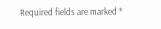Required fields are marked *